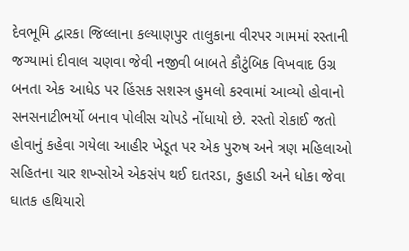દેવભૂમિ દ્વારકા જિલ્લાના કલ્યાણપુર તાલુકાના વીરપર ગામમાં રસ્તાની જગ્યામાં દીવાલ ચણવા જેવી નજીવી બાબતે કૌટુંબિક વિખવાદ ઉગ્ર બનતા એક આધેડ પર હિંસક સશસ્ત્ર હુમલો કરવામાં આવ્યો હોવાનો સનસનાટીભર્યો બનાવ પોલીસ ચોપડે નોંધાયો છે. રસ્તો રોકાઈ જતો હોવાનું કહેવા ગયેલા આહીર ખેડૂત પર એક પુરુષ અને ત્રણ મહિલાઓ સહિતના ચાર શખ્સોએ એકસંપ થઈ દાતરડા, કુહાડી અને ધોકા જેવા ઘાતક હથિયારો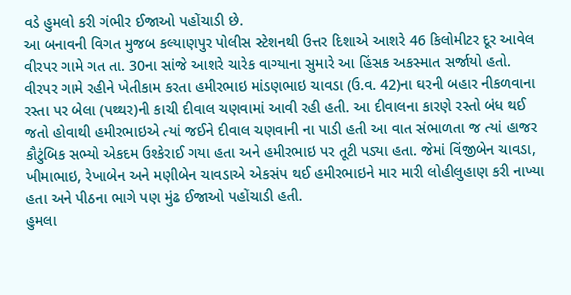વડે હુમલો કરી ગંભીર ઈજાઓ પહોંચાડી છે.
આ બનાવની વિગત મુજબ કલ્યાણપુર પોલીસ સ્ટેશનથી ઉત્તર દિશાએ આશરે 46 કિલોમીટર દૂર આવેલ વીરપર ગામે ગત તા. 30ના સાંજે આશરે ચારેક વાગ્યાના સુમારે આ હિંસક અકસ્માત સર્જાયો હતો. વીરપર ગામે રહીને ખેતીકામ કરતા હમીરભાઇ માંડણભાઇ ચાવડા (ઉ.વ. 42)ના ઘરની બહાર નીકળવાના રસ્તા પર બેલા (પથ્થર)ની કાચી દીવાલ ચણવામાં આવી રહી હતી. આ દીવાલના કારણે રસ્તો બંધ થઈ જતો હોવાથી હમીરભાઇએ ત્યાં જઈને દીવાલ ચણવાની ના પાડી હતી આ વાત સંભાળતા જ ત્યાં હાજર કૌટુંબિક સભ્યો એકદમ ઉશ્કેરાઈ ગયા હતા અને હમીરભાઇ પર તૂટી પડ્યા હતા. જેમાં વિંજીબેન ચાવડા, ખીમાભાઇ, રેખાબેન અને મણીબેન ચાવડાએ એકસંપ થઈ હમીરભાઇને માર મારી લોહીલુહાણ કરી નાખ્યા હતા અને પીઠના ભાગે પણ મુંઢ ઈજાઓ પહોંચાડી હતી.
હુમલા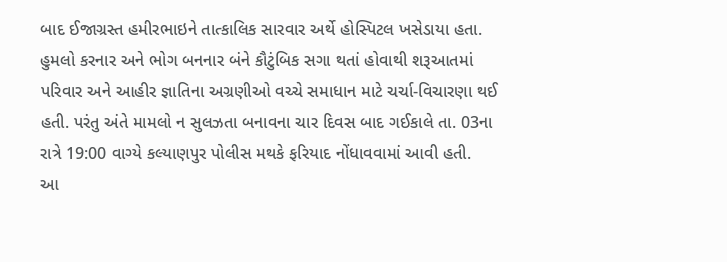બાદ ઈજાગ્રસ્ત હમીરભાઇને તાત્કાલિક સારવાર અર્થે હોસ્પિટલ ખસેડાયા હતા. હુમલો કરનાર અને ભોગ બનનાર બંને કૌટુંબિક સગા થતાં હોવાથી શરૂઆતમાં પરિવાર અને આહીર જ્ઞાતિના અગ્રણીઓ વચ્ચે સમાધાન માટે ચર્ચા-વિચારણા થઈ હતી. પરંતુ અંતે મામલો ન સુલઝતા બનાવના ચાર દિવસ બાદ ગઈકાલે તા. 03ના રાત્રે 19:00 વાગ્યે કલ્યાણપુર પોલીસ મથકે ફરિયાદ નોંધાવવામાં આવી હતી.
આ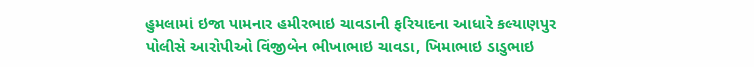હુમલામાં ઇજા પામનાર હમીરભાઇ ચાવડાની ફરિયાદના આધારે કલ્યાણપુર પોલીસે આરોપીઓ વિંજીબેન ભીખાભાઇ ચાવડા, ખિમાભાઇ ડાડુભાઇ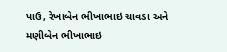પાઉ, રેખાબેન ભીખાભાઇ ચાવડા અને મણીબેન ભીખાભાઇ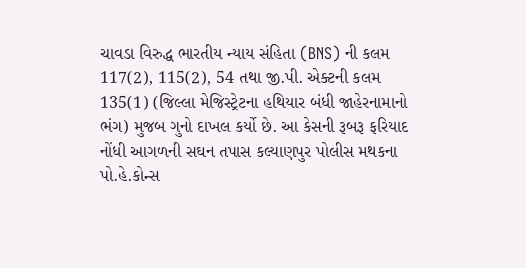ચાવડા વિરુદ્ધ ભારતીય ન્યાય સંહિતા (BNS) ની કલમ 117(2), 115(2), 54 તથા જી.પી. એક્ટની કલમ 135(1) (જિલ્લા મેજિસ્ટ્રેટના હથિયાર બંધી જાહેરનામાનો ભંગ) મુજબ ગુનો દાખલ કર્યો છે. આ કેસની રૂબરૂ ફરિયાદ નોંધી આગળની સઘન તપાસ કલ્યાણપુર પોલીસ મથકના પો.હે.કોન્સ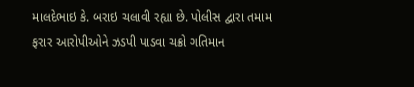માલદેભાઇ કે. બરાઇ ચલાવી રહ્યા છે. પોલીસ દ્વારા તમામ ફરાર આરોપીઓને ઝડપી પાડવા ચક્રો ગતિમાન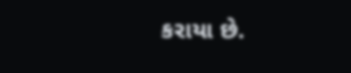કરાયા છે.